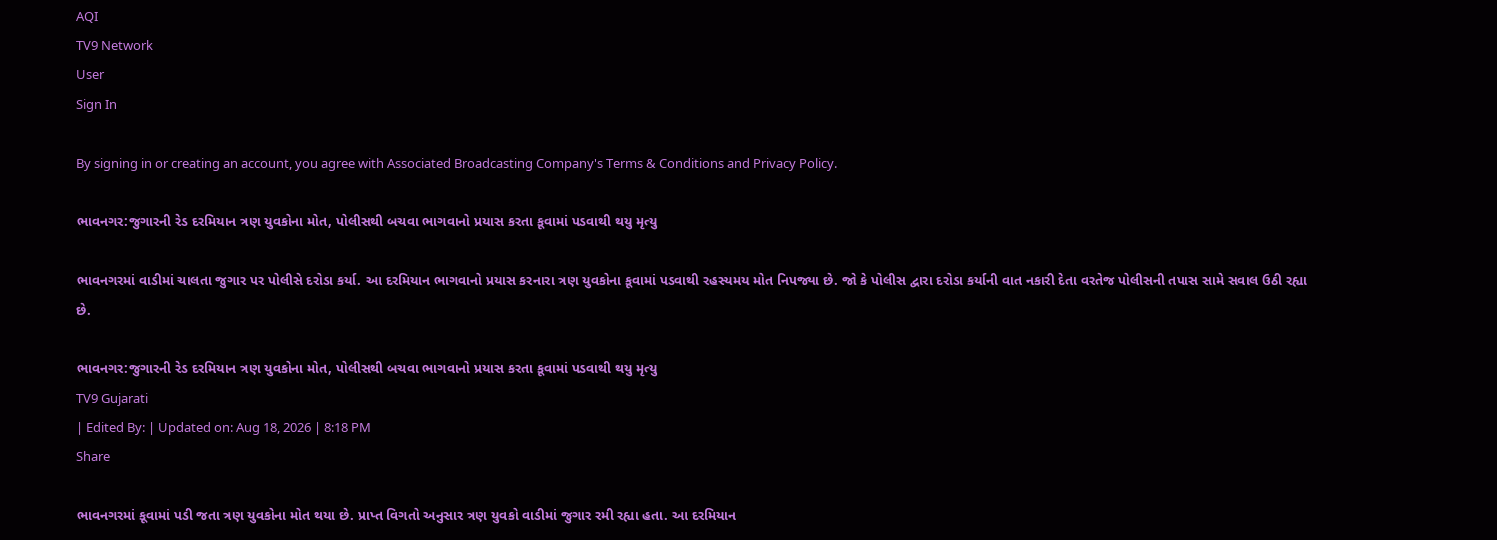AQI
TV9 Network
User
Sign In

By signing in or creating an account, you agree with Associated Broadcasting Company's Terms & Conditions and Privacy Policy.

ભાવનગર:જુગારની રેડ દરમિયાન ત્રણ યુવકોના મોત, પોલીસથી બચવા ભાગવાનો પ્રયાસ કરતા કૂવામાં પડવાથી થયુ મૃત્યુ

ભાવનગરમાં વાડીમાં ચાલતા જુગાર પર પોલીસે દરોડા કર્યા. આ દરમિયાન ભાગવાનો પ્રયાસ કરનારા ત્રણ યુવકોના કૂવામાં પડવાથી રહસ્યમય મોત નિપજ્યા છે. જો કે પોલીસ દ્વારા દરોડા કર્યાની વાત નકારી દેતા વરતેજ પોલીસની તપાસ સામે સવાલ ઉઠી રહ્યા છે.

ભાવનગર:જુગારની રેડ દરમિયાન ત્રણ યુવકોના મોત, પોલીસથી બચવા ભાગવાનો પ્રયાસ કરતા કૂવામાં પડવાથી થયુ મૃત્યુ
TV9 Gujarati
| Edited By: | Updated on: Aug 18, 2026 | 8:18 PM
Share

ભાવનગરમાં કૂવામાં પડી જતા ત્રણ યુવકોના મોત થયા છે. પ્રાપ્ત વિગતો અનુસાર ત્રણ યુવકો વાડીમાં જુગાર રમી રહ્યા હતા. આ દરમિયાન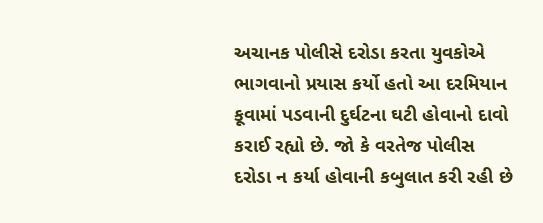અચાનક પોલીસે દરોડા કરતા યુવકોએ ભાગવાનો પ્રયાસ કર્યો હતો આ દરમિયાન કૂવામાં પડવાની દુર્ઘટના ઘટી હોવાનો દાવો કરાઈ રહ્યો છે. જો કે વરતેજ પોલીસ દરોડા ન કર્યા હોવાની કબુલાત કરી રહી છે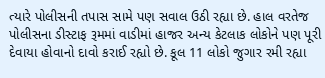ત્યારે પોલીસની તપાસ સામે પણ સવાલ ઉઠી રહ્યા છે. હાલ વરતેજ પોલીસના ડીસ્ટાફ રૂમમાં વાડીમાં હાજર અન્ય કેટલાક લોકોને પણ પૂરી દેવાયા હોવાનો દાવો કરાઈ રહ્યો છે. કૂલ 11 લોકો જુગાર રમી રહ્યા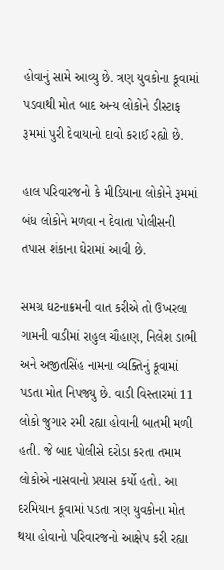હોવાનું સામે આવ્યુ છે. ત્રણ યુવકોના કૂવામાં પડવાથી મોત બાદ અન્ય લોકોને ડીસ્ટાફ રૂમમાં પુરી દેવાયાનો દાવો કરાઈ રહ્યો છે.

હાલ પરિવારજનો કે મીડિયાના લોકોને રૂમમાં બંધ લોકોને મળવા ન દેવાતા પોલીસની તપાસ શંકાના ઘેરામાં આવી છે.

સમગ્ર ઘટનાક્રમની વાત કરીએ તો ઉખરલા ગામની વાડીમાં રાહુલ ચૌહાણ, નિલેશ ડાભી અને અજીતસિંહ નામના વ્યક્તિનું કૂવામાં પડતા મોત નિપજ્યુ છે. વાડી વિસ્તારમાં 11 લોકો જુગાર રમી રહ્યા હોવાની બાતમી મળી હતી. જે બાદ પોલીસે દરોડા કરતા તમામ લોકોએ નાસવાનો પ્રયાસ કર્યો હતો. આ દરમિયાન કૂવામાં પડતા ત્રણ યુવકોના મોત થયા હોવાનો પરિવારજનો આક્ષેપ કરી રહ્યા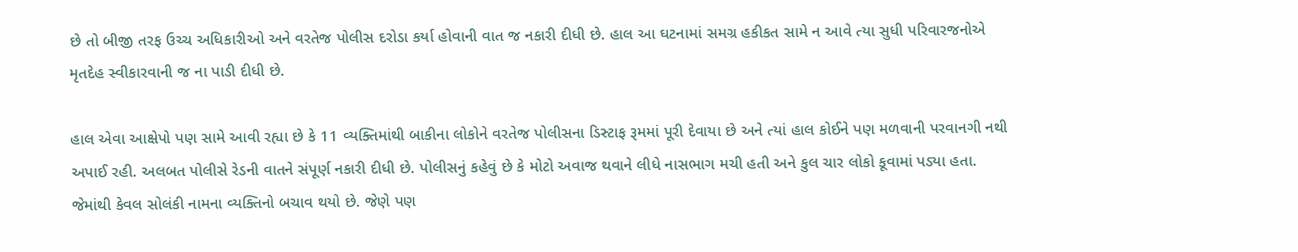છે તો બીજી તરફ ઉચ્ચ અધિકારીઓ અને વરતેજ પોલીસ દરોડા કર્યા હોવાની વાત જ નકારી દીધી છે. હાલ આ ઘટનામાં સમગ્ર હકીકત સામે ન આવે ત્યા સુધી પરિવારજનોએ મૃતદેહ સ્વીકારવાની જ ના પાડી દીધી છે.

હાલ એવા આક્ષેપો પણ સામે આવી રહ્યા છે કે 11 વ્યક્તિમાંથી બાકીના લોકોને વરતેજ પોલીસના ડિસ્ટાફ રૂમમાં પૂરી દેવાયા છે અને ત્યાં હાલ કોઈને પણ મળવાની પરવાનગી નથી અપાઈ રહી. અલબત પોલીસે રેડની વાતને સંપૂર્ણ નકારી દીધી છે. પોલીસનું કહેવું છે કે મોટો અવાજ થવાને લીધે નાસભાગ મચી હતી અને કુલ ચાર લોકો કૂવામાં પડ્યા હતા. જેમાંથી કેવલ સોલંકી નામના વ્યક્તિનો બચાવ થયો છે. જેણે પણ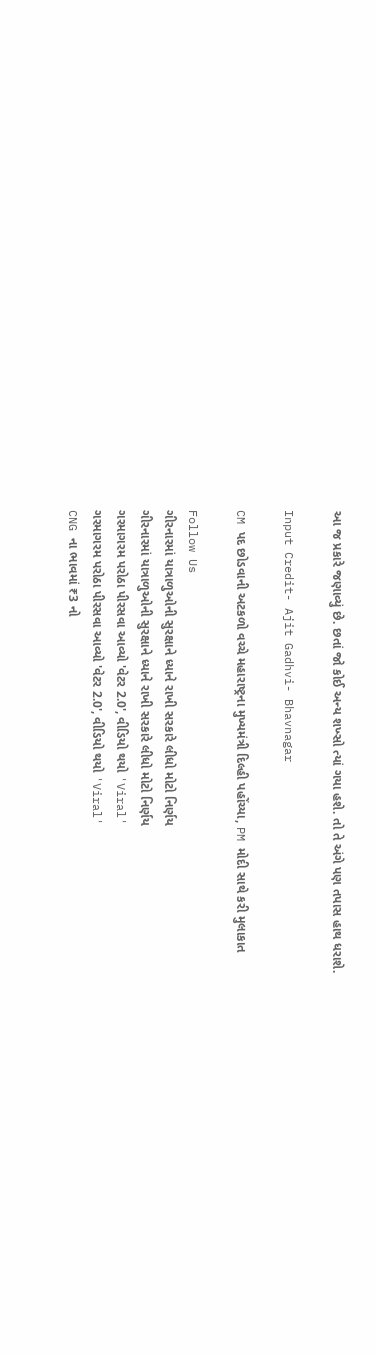આ જ પ્રકારે જણાવ્યું છે. છતાં જો કોઈ અન્ય શખ્સો ત્યાં ગયા હશે. તો તે અંગે પણ તપાસ હાથ ધરાશે.

Input Credit- Ajit Gadhvi- Bhavnagar

CM પદ છોડવાની અટકળો વચ્ચે મહારાષ્ટ્રના મુખ્યમંત્રી દિલ્હી પહોંચ્યા, PM મોદી સાથે કરી મુલાકાત

Follow Us
ગીરનારમાં યાત્રાળુઓની સુરક્ષાને ધ્યાને રાખી સરકારે લીધો મોટો નિર્ણય
ગીરનારમાં યાત્રાળુઓની સુરક્ષાને ધ્યાને રાખી સરકારે લીધો મોટો નિર્ણય
ગરમાગરમ પરોઠા પીરસવા આવ્યો 'વેટર 2.0', વીડિયો થયો 'Viral'
ગરમાગરમ પરોઠા પીરસવા આવ્યો 'વેટર 2.0', વીડિયો થયો 'Viral'
CNG ના ભાવમાં ₹3 નો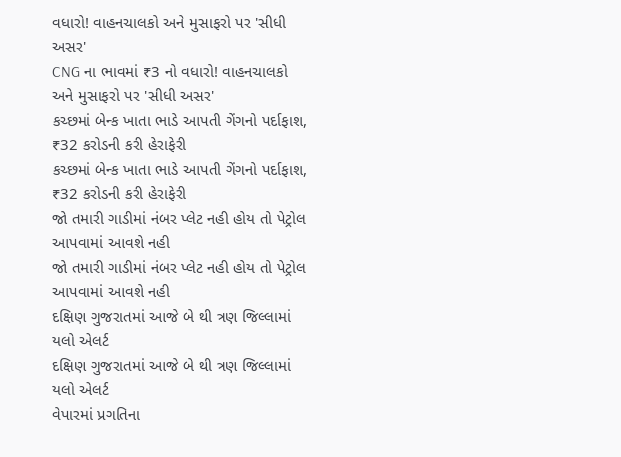વધારો! વાહનચાલકો અને મુસાફરો પર 'સીધી અસર'
CNG ના ભાવમાં ₹3 નો વધારો! વાહનચાલકો અને મુસાફરો પર 'સીધી અસર'
કચ્છમાં બેન્ક ખાતા ભાડે આપતી ગેંગનો પર્દાફાશ, ₹32 કરોડની કરી હેરાફેરી
કચ્છમાં બેન્ક ખાતા ભાડે આપતી ગેંગનો પર્દાફાશ, ₹32 કરોડની કરી હેરાફેરી
જો તમારી ગાડીમાં નંબર પ્લેટ નહી હોય તો પેટ્રોલ આપવામાં આવશે નહી
જો તમારી ગાડીમાં નંબર પ્લેટ નહી હોય તો પેટ્રોલ આપવામાં આવશે નહી
દક્ષિણ ગુજરાતમાં આજે બે થી ત્રણ જિલ્લામાં યલો એલર્ટ
દક્ષિણ ગુજરાતમાં આજે બે થી ત્રણ જિલ્લામાં યલો એલર્ટ
વેપારમાં પ્રગતિના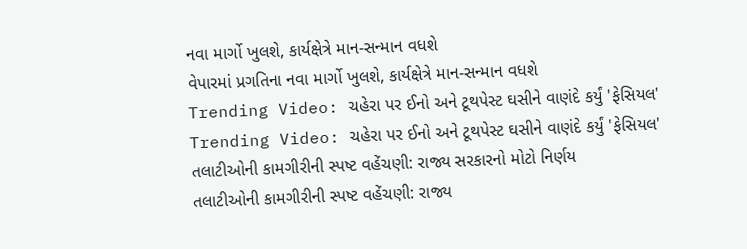નવા માર્ગો ખુલશે, કાર્યક્ષેત્રે માન-સન્માન વધશે
વેપારમાં પ્રગતિના નવા માર્ગો ખુલશે, કાર્યક્ષેત્રે માન-સન્માન વધશે
Trending Video: ચહેરા પર ઈનો અને ટૂથપેસ્ટ ઘસીને વાણંદે કર્યું 'ફેસિયલ'
Trending Video: ચહેરા પર ઈનો અને ટૂથપેસ્ટ ઘસીને વાણંદે કર્યું 'ફેસિયલ'
તલાટીઓની કામગીરીની સ્પષ્ટ વહેંચણી: રાજ્ય સરકારનો મોટો નિર્ણય
તલાટીઓની કામગીરીની સ્પષ્ટ વહેંચણી: રાજ્ય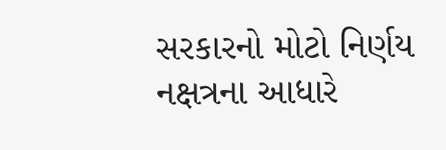સરકારનો મોટો નિર્ણય
નક્ષત્રના આધારે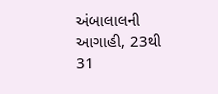અંબાલાલની આગાહી, 23થી 31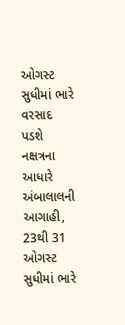ઓગસ્ટ સુધીમાં ભારે વરસાદ પડશે
નક્ષત્રના આધારે અંબાલાલની આગાહી, 23થી 31 ઓગસ્ટ સુધીમાં ભારે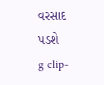વરસાદ પડશે
g clip-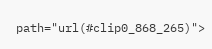path="url(#clip0_868_265)">